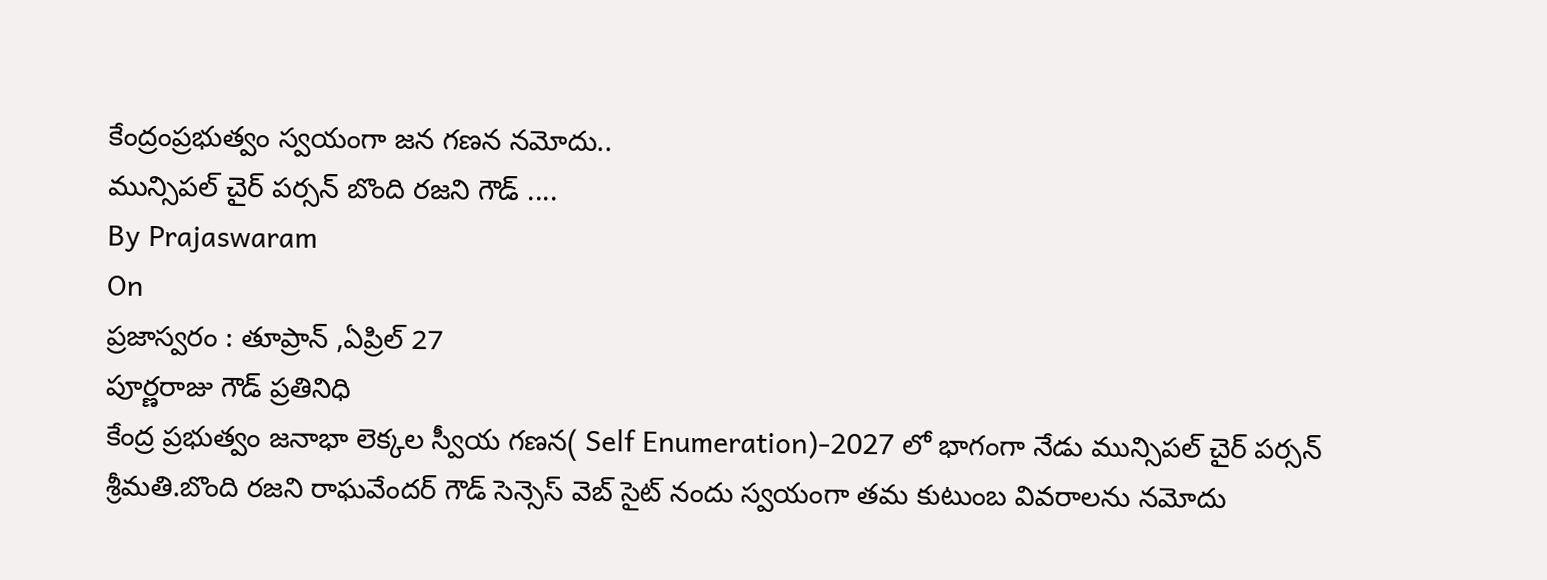కేంద్రంప్రభుత్వం స్వయంగా జన గణన నమోదు..
మున్సిపల్ చైర్ పర్సన్ బొంది రజని గౌడ్ ....
By Prajaswaram
On
ప్రజాస్వరం : తూప్రాన్ ,ఏప్రిల్ 27
పూర్ణరాజు గౌడ్ ప్రతినిధి
కేంద్ర ప్రభుత్వం జనాభా లెక్కల స్వీయ గణన( Self Enumeration)-2027 లో భాగంగా నేడు మున్సిపల్ చైర్ పర్సన్ శ్రీమతి.బొంది రజని రాఘవేందర్ గౌడ్ సెన్సెస్ వెబ్ సైట్ నందు స్వయంగా తమ కుటుంబ వివరాలను నమోదు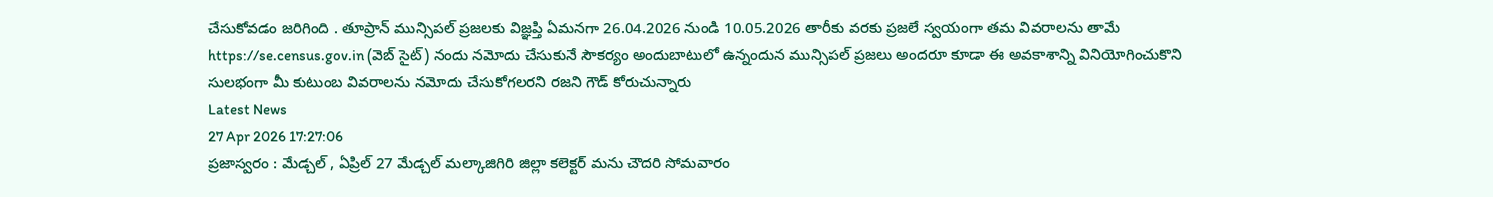చేసుకోవడం జరిగింది . తూప్రాన్ మున్సిపల్ ప్రజలకు విజ్ఞప్తి ఏమనగా 26.04.2026 నుండి 10.05.2026 తారీకు వరకు ప్రజలే స్వయంగా తమ వివరాలను తామే https://se.census.gov.in (వెబ్ సైట్) నందు నమోదు చేసుకునే సౌకర్యం అందుబాటులో ఉన్నందున మున్సిపల్ ప్రజలు అందరూ కూడా ఈ అవకాశాన్ని వినియోగించుకొని సులభంగా మీ కుటుంబ వివరాలను నమోదు చేసుకోగలరని రజని గౌడ్ కోరుచున్నారు
Latest News
27 Apr 2026 17:27:06
ప్రజాస్వరం : మేడ్చల్ , ఏప్రిల్ 27 మేడ్చల్ మల్కాజిగిరి జిల్లా కలెక్టర్ మను చౌదరి సోమవారం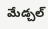మేడ్చల్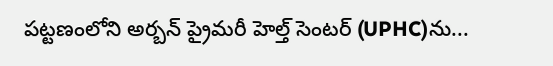పట్టణంలోని అర్బన్ ప్రైమరీ హెల్త్ సెంటర్ (UPHC)ను...